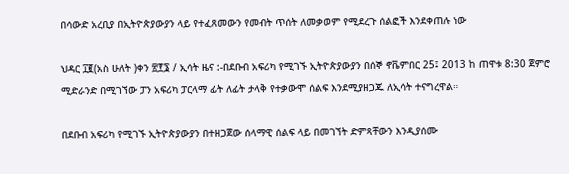በሳውድ አረቢያ በኢትዮጵያውያን ላይ የተፈጸመውን የመብት ጥሰት ለመቃወም የሚደረጉ ሰልፎች እንደቀጠሉ ነው

ህዳር ፲፪(አስ ሁለት )ቀን ፳፻፮ / ኢሳት ዜና :-በደቡብ አፍሪካ የሚገኙ ኢትዮጵያውያን በሰኞ ኖቬምበር 25፤ 2013 ከ ጠዋቱ 8:30 ጀምሮ ሚድራንድ በሚገኘው ፓን አፍሪካ ፓርላማ ፊት ለፊት ታላቅ የተቃውሞ ሰልፍ እንደሚያዘጋጁ ለኢሳት ተናግረዋል።

በደቡብ አፍሪካ የሚገኙ ኢትዮጵያውያን በተዘጋጀው ሰላማዊ ሰልፍ ላይ በመገኘት ድምጻቸውን እንዲያሰሙ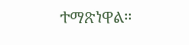ተማጽነዋል።